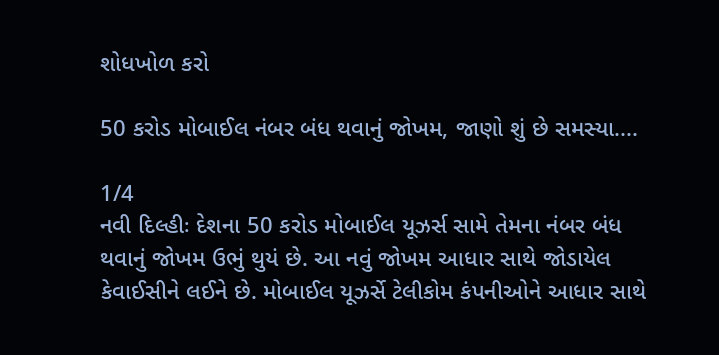શોધખોળ કરો

50 કરોડ મોબાઈલ નંબર બંધ થવાનું જોખમ, જાણો શું છે સમસ્યા....

1/4
નવી દિલ્હીઃ દેશના 50 કરોડ મોબાઈલ યૂઝર્સ સામે તેમના નંબર બંધ થવાનું જોખમ ઉભું થુયં છે. આ નવું જોખમ આધાર સાથે જોડાયેલ કેવાઈસીને લઈને છે. મોબાઈલ યૂઝર્સે ટેલીકોમ કંપનીઓને આધાર સાથે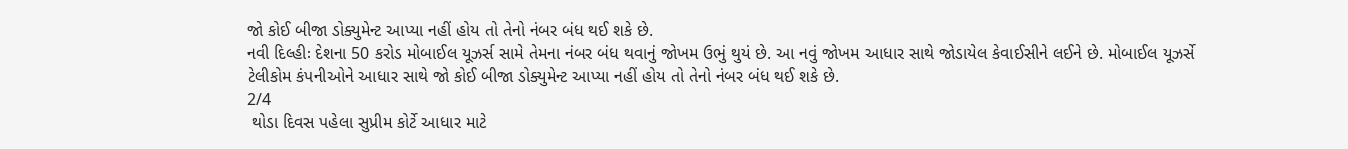જો કોઈ બીજા ડોક્યુમેન્ટ આપ્યા નહીં હોય તો તેનો નંબર બંધ થઈ શકે છે.
નવી દિલ્હીઃ દેશના 50 કરોડ મોબાઈલ યૂઝર્સ સામે તેમના નંબર બંધ થવાનું જોખમ ઉભું થુયં છે. આ નવું જોખમ આધાર સાથે જોડાયેલ કેવાઈસીને લઈને છે. મોબાઈલ યૂઝર્સે ટેલીકોમ કંપનીઓને આધાર સાથે જો કોઈ બીજા ડોક્યુમેન્ટ આપ્યા નહીં હોય તો તેનો નંબર બંધ થઈ શકે છે.
2/4
 થોડા દિવસ પહેલા સુપ્રીમ કોર્ટે આધાર માટે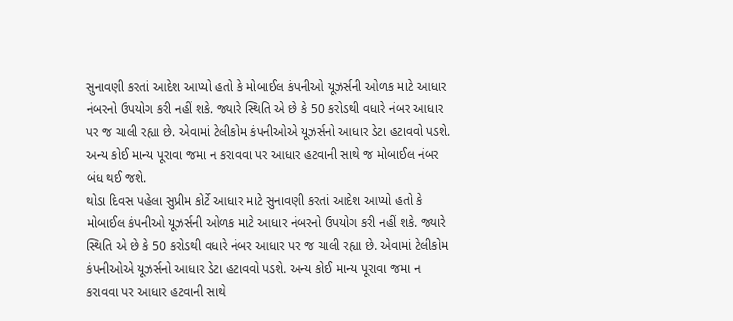સુનાવણી કરતાં આદેશ આપ્યો હતો કે મોબાઈલ કંપનીઓ યૂઝર્સની ઓળક માટે આધાર નંબરનો ઉપયોગ કરી નહીં શકે. જ્યારે સ્થિતિ એ છે કે 50 કરોડથી વધારે નંબર આધાર પર જ ચાલી રહ્યા છે. એવામાં ટેલીકોમ કંપનીઓએ યૂઝર્સનો આધાર ડેટા હટાવવો પડશે. અન્ય કોઈ માન્ય પૂરાવા જમા ન કરાવવા પર આધાર હટવાની સાથે જ મોબાઈલ નંબર બંધ થઈ જશે.
થોડા દિવસ પહેલા સુપ્રીમ કોર્ટે આધાર માટે સુનાવણી કરતાં આદેશ આપ્યો હતો કે મોબાઈલ કંપનીઓ યૂઝર્સની ઓળક માટે આધાર નંબરનો ઉપયોગ કરી નહીં શકે. જ્યારે સ્થિતિ એ છે કે 50 કરોડથી વધારે નંબર આધાર પર જ ચાલી રહ્યા છે. એવામાં ટેલીકોમ કંપનીઓએ યૂઝર્સનો આધાર ડેટા હટાવવો પડશે. અન્ય કોઈ માન્ય પૂરાવા જમા ન કરાવવા પર આધાર હટવાની સાથે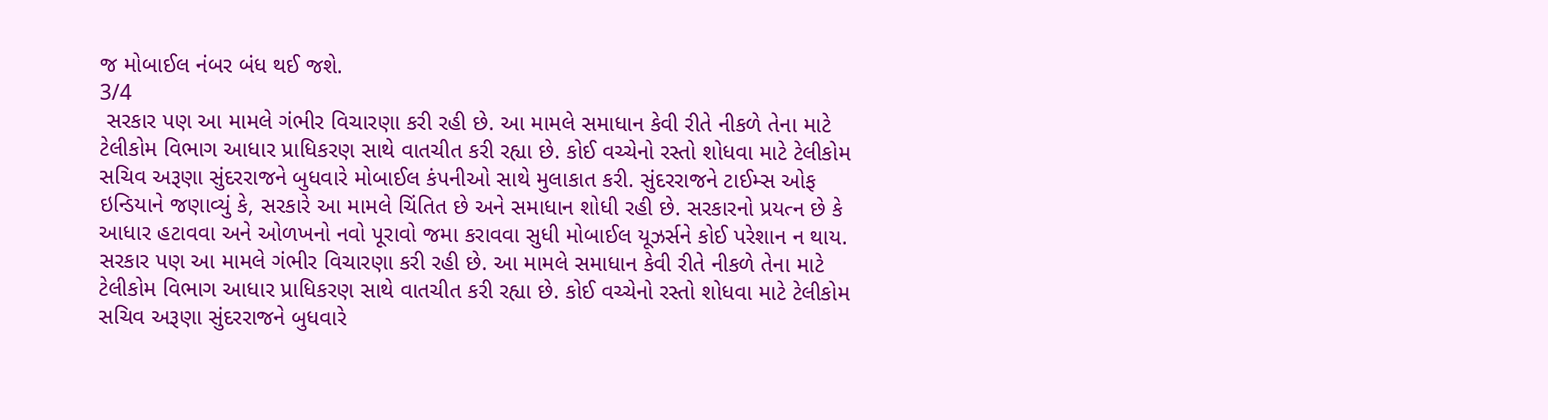જ મોબાઈલ નંબર બંધ થઈ જશે.
3/4
 સરકાર પણ આ મામલે ગંભીર વિચારણા કરી રહી છે. આ મામલે સમાધાન કેવી રીતે નીકળે તેના માટે ટેલીકોમ વિભાગ આધાર પ્રાધિકરણ સાથે વાતચીત કરી રહ્યા છે. કોઈ વચ્ચેનો રસ્તો શોધવા માટે ટેલીકોમ સચિવ અરૂણા સુંદરરાજને બુધવારે મોબાઈલ કંપનીઓ સાથે મુલાકાત કરી. સુંદરરાજને ટાઈમ્સ ઓફ ઇન્ડિયાને જણાવ્યું કે, સરકારે આ મામલે ચિંતિત છે અને સમાધાન શોધી રહી છે. સરકારનો પ્રયત્ન છે કે આધાર હટાવવા અને ઓળખનો નવો પૂરાવો જમા કરાવવા સુધી મોબાઈલ યૂઝર્સને કોઈ પરેશાન ન થાય.
સરકાર પણ આ મામલે ગંભીર વિચારણા કરી રહી છે. આ મામલે સમાધાન કેવી રીતે નીકળે તેના માટે ટેલીકોમ વિભાગ આધાર પ્રાધિકરણ સાથે વાતચીત કરી રહ્યા છે. કોઈ વચ્ચેનો રસ્તો શોધવા માટે ટેલીકોમ સચિવ અરૂણા સુંદરરાજને બુધવારે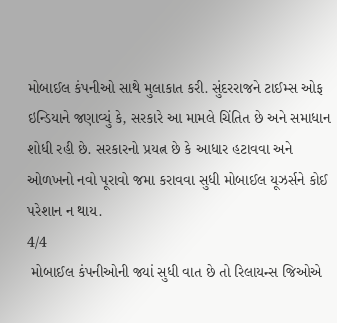મોબાઈલ કંપનીઓ સાથે મુલાકાત કરી. સુંદરરાજને ટાઈમ્સ ઓફ ઇન્ડિયાને જણાવ્યું કે, સરકારે આ મામલે ચિંતિત છે અને સમાધાન શોધી રહી છે. સરકારનો પ્રયત્ન છે કે આધાર હટાવવા અને ઓળખનો નવો પૂરાવો જમા કરાવવા સુધી મોબાઈલ યૂઝર્સને કોઈ પરેશાન ન થાય.
4/4
 મોબાઈલ કંપનીઓની જ્યાં સુધી વાત છે તો રિલાયન્સ જિઓએ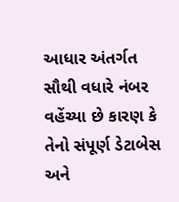આધાર અંતર્ગત સૌથી વધારે નંબર વહેંચ્યા છે કારણ કે તેનો સંપૂર્ણ ડેટાબેસ અને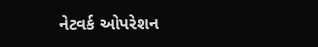નેટવર્ક ઓપરેશન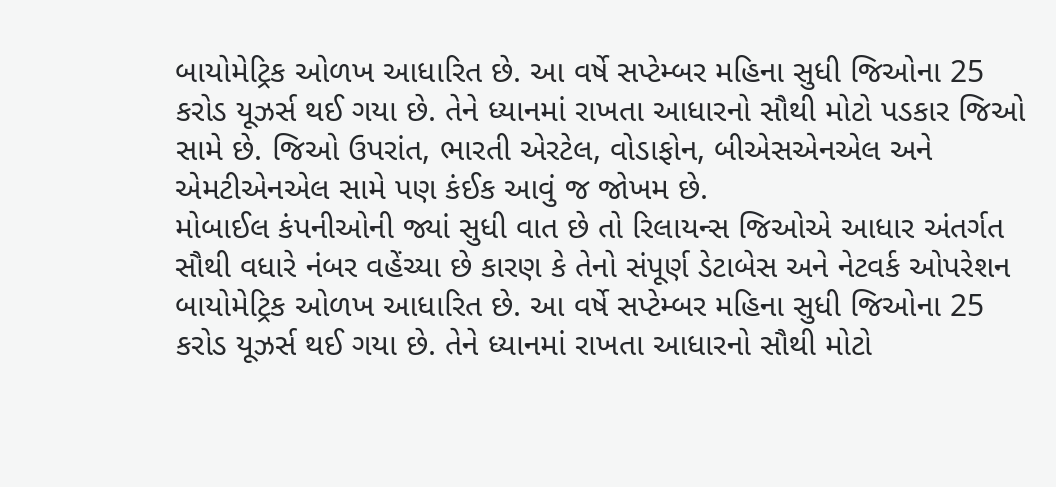બાયોમેટ્રિક ઓળખ આધારિત છે. આ વર્ષે સપ્ટેમ્બર મહિના સુધી જિઓના 25 કરોડ યૂઝર્સ થઈ ગયા છે. તેને ધ્યાનમાં રાખતા આધારનો સૌથી મોટો પડકાર જિઓ સામે છે. જિઓ ઉપરાંત, ભારતી એરટેલ, વોડાફોન, બીએસએનએલ અને એમટીએનએલ સામે પણ કંઈક આવું જ જોખમ છે.
મોબાઈલ કંપનીઓની જ્યાં સુધી વાત છે તો રિલાયન્સ જિઓએ આધાર અંતર્ગત સૌથી વધારે નંબર વહેંચ્યા છે કારણ કે તેનો સંપૂર્ણ ડેટાબેસ અને નેટવર્ક ઓપરેશન બાયોમેટ્રિક ઓળખ આધારિત છે. આ વર્ષે સપ્ટેમ્બર મહિના સુધી જિઓના 25 કરોડ યૂઝર્સ થઈ ગયા છે. તેને ધ્યાનમાં રાખતા આધારનો સૌથી મોટો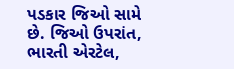પડકાર જિઓ સામે છે. જિઓ ઉપરાંત, ભારતી એરટેલ,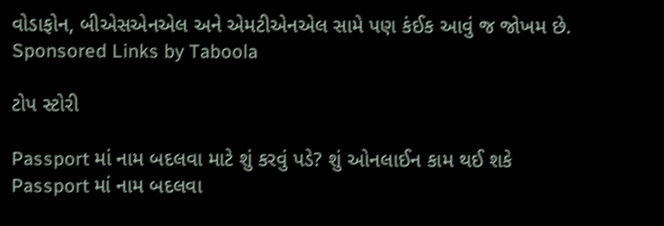વોડાફોન, બીએસએનએલ અને એમટીએનએલ સામે પણ કંઈક આવું જ જોખમ છે.
Sponsored Links by Taboola

ટોપ સ્ટોરી

Passport માં નામ બદલવા માટે શું કરવું પડે? શું ઓનલાઈન કામ થઈ શકે
Passport માં નામ બદલવા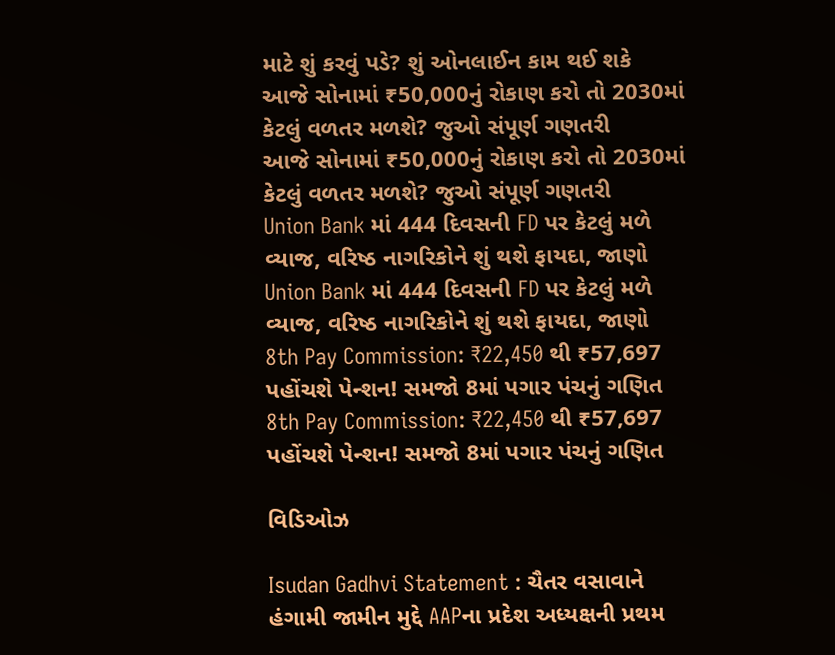માટે શું કરવું પડે? શું ઓનલાઈન કામ થઈ શકે
આજે સોનામાં ₹50,000નું રોકાણ કરો તો 2030માં કેટલું વળતર મળશે? જુઓ સંપૂર્ણ ગણતરી
આજે સોનામાં ₹50,000નું રોકાણ કરો તો 2030માં કેટલું વળતર મળશે? જુઓ સંપૂર્ણ ગણતરી
Union Bank માં 444 દિવસની FD પર કેટલું મળે વ્યાજ, વરિષ્ઠ નાગરિકોને શું થશે ફાયદા, જાણો
Union Bank માં 444 દિવસની FD પર કેટલું મળે વ્યાજ, વરિષ્ઠ નાગરિકોને શું થશે ફાયદા, જાણો
8th Pay Commission: ₹22,450 થી ₹57,697 પહોંચશે પેન્શન! સમજો 8માં પગાર પંચનું ગણિત
8th Pay Commission: ₹22,450 થી ₹57,697 પહોંચશે પેન્શન! સમજો 8માં પગાર પંચનું ગણિત

વિડિઓઝ

Isudan Gadhvi Statement : ચૈતર વસાવાને હંગામી જામીન મુદ્દે AAPના પ્રદેશ અધ્યક્ષની પ્રથમ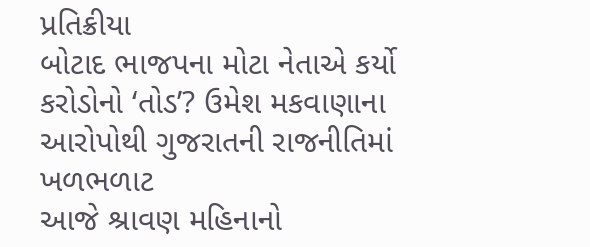પ્રતિક્રીયા
બોટાદ ભાજપના મોટા નેતાએ કર્યો કરોડોનો ‘તોડ’? ઉમેશ મકવાણાના આરોપોથી ગુજરાતની રાજનીતિમાં ખળભળાટ
આજે શ્રાવણ મહિનાનો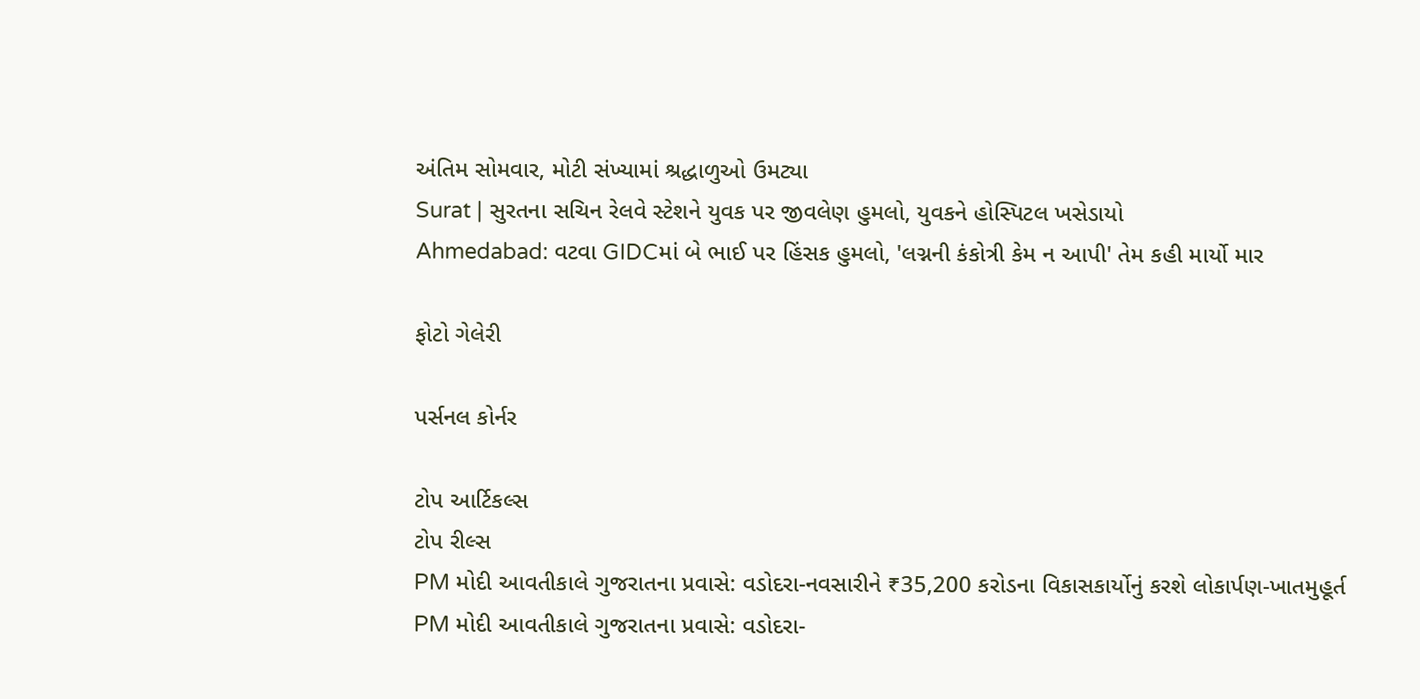અંતિમ સોમવાર, મોટી સંખ્યામાં શ્રદ્ધાળુઓ ઉમટ્યા
Surat | સુરતના સચિન રેલવે સ્ટેશને યુવક પર જીવલેણ હુમલો, યુવકને હોસ્પિટલ ખસેડાયો
Ahmedabad: વટવા GIDCમાં બે ભાઈ પર હિંસક હુમલો, 'લગ્નની કંકોત્રી કેમ ન આપી' તેમ કહી માર્યો માર

ફોટો ગેલેરી

પર્સનલ કોર્નર

ટોપ આર્ટિકલ્સ
ટોપ રીલ્સ
PM મોદી આવતીકાલે ગુજરાતના પ્રવાસે: વડોદરા-નવસારીને ₹35,200 કરોડના વિકાસકાર્યોનું કરશે લોકાર્પણ-ખાતમુહૂર્ત
PM મોદી આવતીકાલે ગુજરાતના પ્રવાસે: વડોદરા-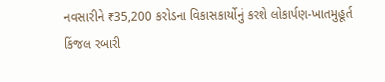નવસારીને ₹35,200 કરોડના વિકાસકાર્યોનું કરશે લોકાર્પણ-ખાતમુહૂર્ત
કિંજલ રબારી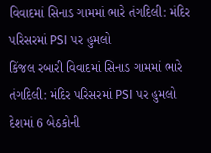વિવાદમાં સિનાડ ગામમાં ભારે તંગદિલી: મંદિર પરિસરમાં PSI પર હુમલો
કિંજલ રબારી વિવાદમાં સિનાડ ગામમાં ભારે તંગદિલી: મંદિર પરિસરમાં PSI પર હુમલો
દેશમાં 6 બેઠકોની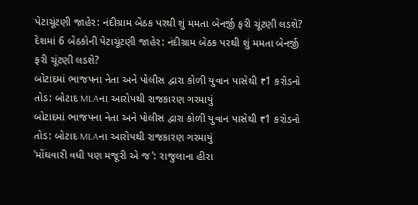પેટાચૂંટણી જાહેર: નંદીગ્રામ બેઠક પરથી શું મમતા બેનર્જી ફરી ચૂંટણી લડશે?
દેશમાં 6 બેઠકોની પેટાચૂંટણી જાહેર: નંદીગ્રામ બેઠક પરથી શું મમતા બેનર્જી ફરી ચૂંટણી લડશે?
બોટાદમાં ભાજપના નેતા અને પોલીસ દ્વારા કોળી યુવાન પાસેથી ₹1 કરોડનો તોડ: બોટાદ MLAના આરોપથી રાજકારણ ગરમાયું
બોટાદમાં ભાજપના નેતા અને પોલીસ દ્વારા કોળી યુવાન પાસેથી ₹1 કરોડનો તોડ: બોટાદ MLAના આરોપથી રાજકારણ ગરમાયું
'મોંઘવારી વધી પણ મજૂરી એ જ': રાજુલાના હીરા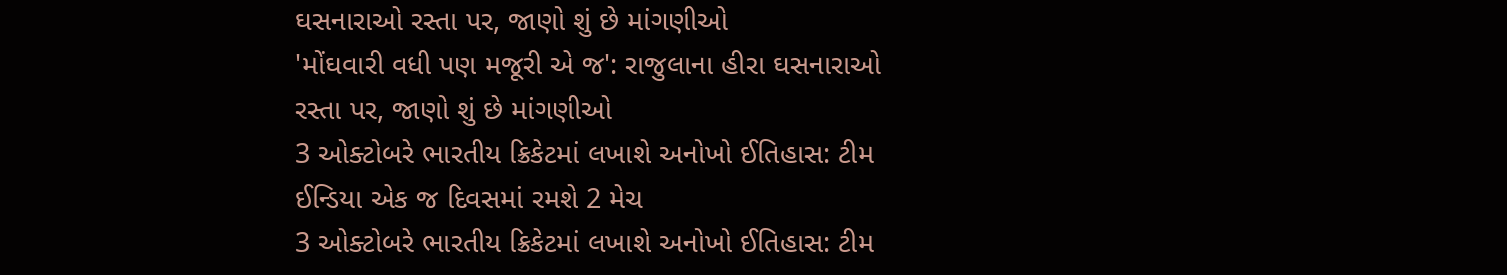ઘસનારાઓ રસ્તા પર, જાણો શું છે માંગણીઓ
'મોંઘવારી વધી પણ મજૂરી એ જ': રાજુલાના હીરા ઘસનારાઓ રસ્તા પર, જાણો શું છે માંગણીઓ
3 ઓક્ટોબરે ભારતીય ક્રિકેટમાં લખાશે અનોખો ઈતિહાસ: ટીમ ઈન્ડિયા એક જ દિવસમાં રમશે 2 મેચ
3 ઓક્ટોબરે ભારતીય ક્રિકેટમાં લખાશે અનોખો ઈતિહાસ: ટીમ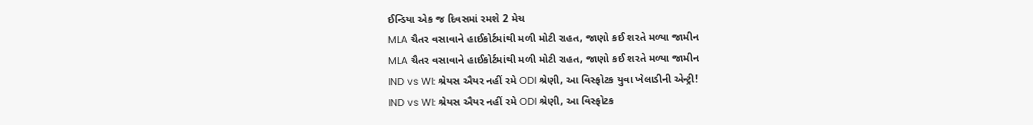ઈન્ડિયા એક જ દિવસમાં રમશે 2 મેચ
MLA ચૈતર વસાવાને હાઈકોર્ટમાંથી મળી મોટી રાહત, જાણો કઈ શરતે મળ્યા જામીન
MLA ચૈતર વસાવાને હાઈકોર્ટમાંથી મળી મોટી રાહત, જાણો કઈ શરતે મળ્યા જામીન
IND vs WI: શ્રેયસ ઐયર નહીં રમે ODI શ્રેણી, આ વિસ્ફોટક યુવા ખેલાડીની એન્ટ્રી!
IND vs WI: શ્રેયસ ઐયર નહીં રમે ODI શ્રેણી, આ વિસ્ફોટક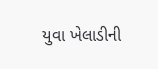યુવા ખેલાડીની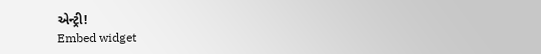એન્ટ્રી!
Embed widget